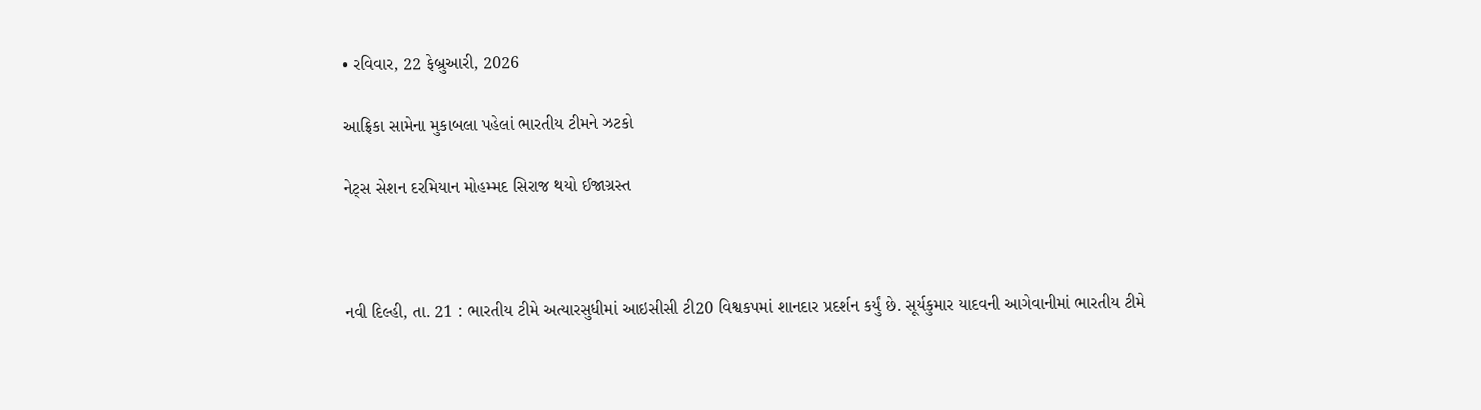• રવિવાર, 22 ફેબ્રુઆરી, 2026

આફ્રિકા સામેના મુકાબલા પહેલાં ભારતીય ટીમને ઝટકો

નેટ્સ સેશન દરમિયાન મોહમ્મદ સિરાજ થયો ઈજાગ્રસ્ત



નવી દિલ્હી, તા. 21 : ભારતીય ટીમે અત્યારસુધીમાં આઇસીસી ટી20 વિશ્વકપમાં શાનદાર પ્રદર્શન કર્યું છે. સૂર્યકુમાર યાદવની આગેવાનીમાં ભારતીય ટીમે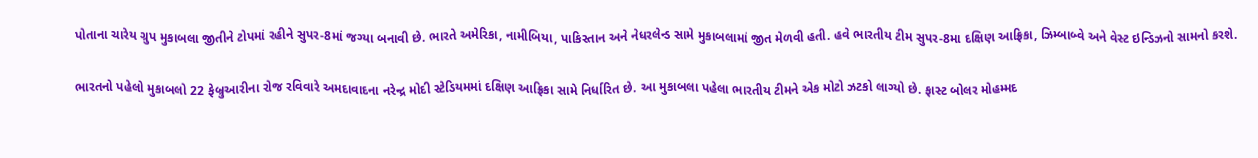પોતાના ચારેય ગ્રુપ મુકાબલા જીતીને ટોપમાં રહીને સુપર-8માં જગ્યા બનાવી છે. ભારતે અમેરિકા, નામીબિયા, પાકિસ્તાન અને નેધરલેન્ડ સામે મુકાબલામાં જીત મેળવી હતી. હવે ભારતીય ટીમ સુપર-8મા દક્ષિણ આફ્રિકા, ઝિમ્બાબ્વે અને વેસ્ટ ઇન્ડિઝનો સામનો કરશે.

ભારતનો પહેલો મુકાબલો 22 ફેબ્રુઆરીના રોજ રવિવારે અમદાવાદના નરેન્દ્ર મોદી સ્ટેડિયમમાં દક્ષિણ આફ્રિકા સામે નિર્ધારિત છે. આ મુકાબલા પહેલા ભારતીય ટીમને એક મોટો ઝટકો લાગ્યો છે. ફાસ્ટ બોલર મોહમ્મદ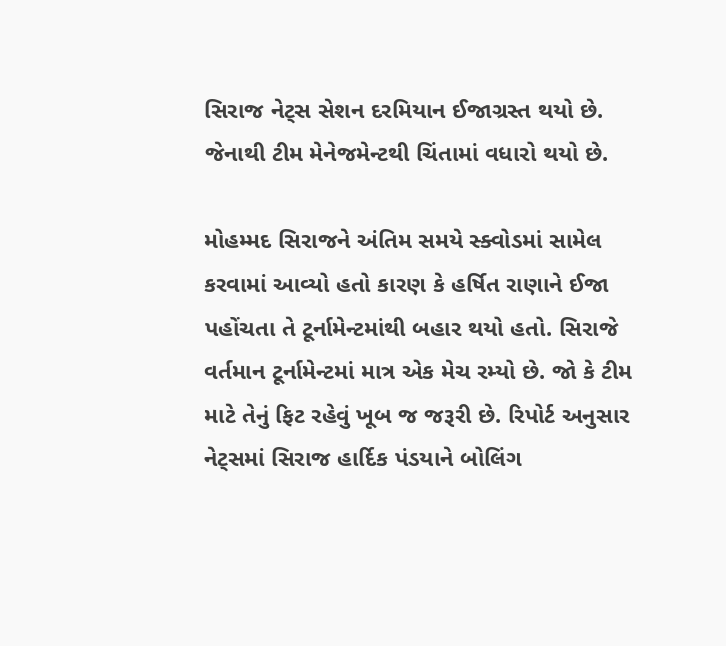સિરાજ નેટ્સ સેશન દરમિયાન ઈજાગ્રસ્ત થયો છે. જેનાથી ટીમ મેનેજમેન્ટથી ચિંતામાં વધારો થયો છે.

મોહમ્મદ સિરાજને અંતિમ સમયે સ્ક્વોડમાં સામેલ કરવામાં આવ્યો હતો કારણ કે હર્ષિત રાણાને ઈજા પહોંચતા તે ટૂર્નામેન્ટમાંથી બહાર થયો હતો. સિરાજે વર્તમાન ટૂર્નામેન્ટમાં માત્ર એક મેચ રમ્યો છે. જો કે ટીમ માટે તેનું ફિટ રહેવું ખૂબ જ જરૂરી છે. રિપોર્ટ અનુસાર નેટ્સમાં સિરાજ હાર્દિક પંડયાને બોલિંગ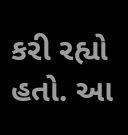કરી રહ્યો હતો. આ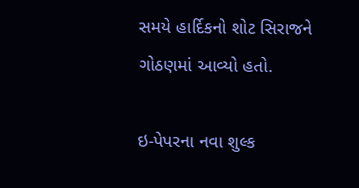સમયે હાર્દિકનો શોટ સિરાજને ગોઠણમાં આવ્યો હતો.

ઇ-પેપરના નવા શુલ્ક